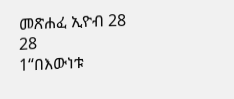መጽሐፈ ኢዮብ 28
28
1“በእውነቱ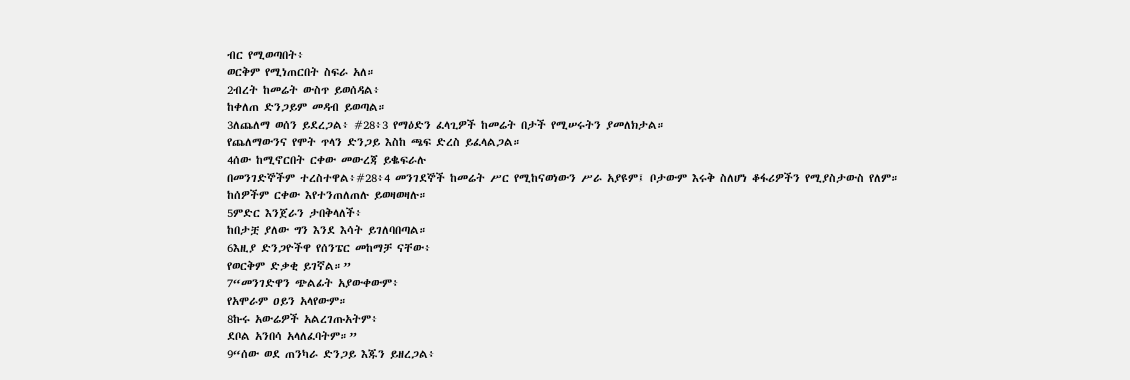ብር የሚወጣበት፥
ወርቅም የሚነጠርበት ስፍራ አለ።
2ብረት ከመሬት ውስጥ ይወሰዳል፥
ከቀለጠ ድንጋይም መዳብ ይወጣል።
3ለጨለማ ወሰን ይደረጋል፥ #28፥3 የማዕድን ፈላጊዎች ከመሬት በታች የሚሠሩትን ያመለክታል።
የጨለማውንና የሞት ጥላን ድንጋይ እስከ ጫፍ ድረስ ይፈላልጋል።
4ሰው ከሚኖርበት ርቀው መውረጃ ይቈፍራሉ
በመንገድኞችም ተረስተዋል፥#28፥4 መንገደኞች ከመሬት ሥር የሚከናወነውን ሥራ አያዩም፤ ቦታውም እሩቅ ስለሆነ ቆፋሪዎችን የሚያስታውስ የለም።
ከሰዎችም ርቀው እየተንጠለጠሉ ይወዛወዛሉ።
5ምድር እንጀራን ታበቅላለች፥
ከበታቿ ያለው ግን እንደ እሳት ይገለባበጣል።
6እዚያ ድንጋዮችዋ የሰንፔር መከማቻ ናቸው፥
የወርቅም ድቃቂ ይገኛል።”
7“መንገድዋን ጭልፊት አያውቀውም፥
የአሞራም ዐይን አላየውም።
8ኩሩ አውሬዎች አልረገጡአትም፥
ደቦል አንበሳ አላለፈባትም።”
9“ሰው ወደ ጠንካራ ድንጋይ እጁን ይዘረጋል፥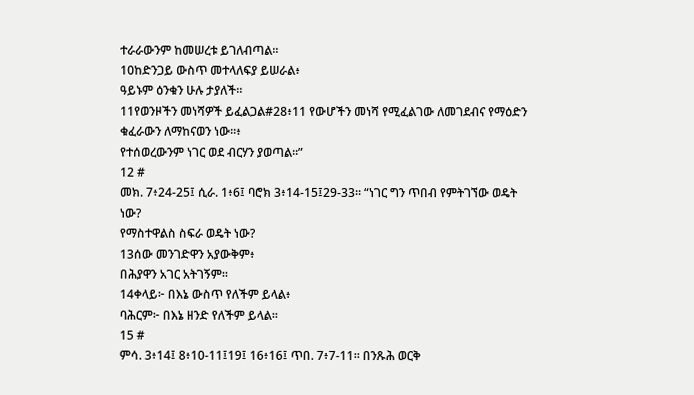ተራራውንም ከመሠረቱ ይገለብጣል።
10ከድንጋይ ውስጥ መተላለፍያ ይሠራል፥
ዓይኑም ዕንቁን ሁሉ ታያለች።
11የወንዞችን መነሻዎች ይፈልጋል#28፥11 የውሆችን መነሻ የሚፈልገው ለመገደብና የማዕድን ቁፈራውን ለማከናወን ነው።፥
የተሰወረውንም ነገር ወደ ብርሃን ያወጣል።”
12 #
መክ. 7፥24-25፤ ሲራ. 1፥6፤ ባሮክ 3፥14-15፤29-33። “ነገር ግን ጥበብ የምትገኘው ወዴት ነው?
የማስተዋልስ ስፍራ ወዴት ነው?
13ሰው መንገድዋን አያውቅም፥
በሕያዋን አገር አትገኝም።
14ቀላይ፦ በእኔ ውስጥ የለችም ይላል፥
ባሕርም፦ በእኔ ዘንድ የለችም ይላል።
15 #
ምሳ. 3፥14፤ 8፥10-11፤19፤ 16፥16፤ ጥበ. 7፥7-11። በንጹሕ ወርቅ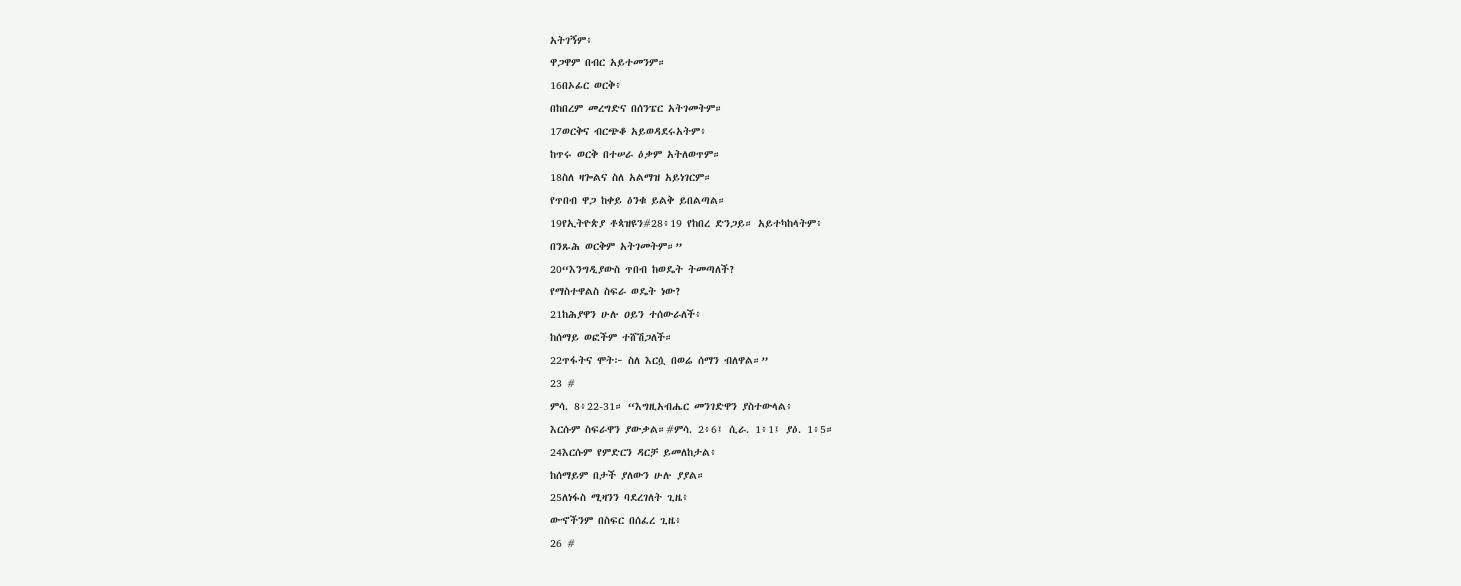አትገኝም፥
ዋጋዋም በብር አይተመንም።
16በኦፊር ወርቅ፥
በከበረም መረግድና በሰንፔር አትገመትም።
17ወርቅና ብርጭቆ አይወዳደሩአትም፥
ከጥሩ ወርቅ በተሠራ ዕቃም አትለወጥም።
18ስለ ዛጐልና ስለ አልማዝ አይነገርም።
የጥበብ ዋጋ ከቀይ ዕንቁ ይልቅ ይበልጣል።
19የኢትዮጵያ ቶጳዝዩን#28፥19 የከበረ ድንጋይ። አይተካከላትም፥
በንጹሕ ወርቅም አትገመትም።”
20“እንግዲያውስ ጥበብ ከወዴት ትመጣለች?
የማስተዋልስ ስፍራ ወዴት ነው?
21ከሕያዋን ሁሉ ዐይን ተሰውራለች፥
ከሰማይ ወፎችም ተሸሽጋለች።
22ጥፋትና ሞት፦ ስለ እርሷ በወሬ ሰማን ብለዋል።”
23 #
ምሳ. 8፥22-31። “እግዚአብሔር መንገድዋን ያስተውላል፥
እርሱም ስፍራዋን ያውቃል።#ምሳ. 2፥6፤ ሲራ. 1፥1፤ ያዕ. 1፥5።
24እርሱም የምድርን ዳርቻ ይመለከታል፥
ከሰማይም በታች ያለውን ሁሉ ያያል።
25ለነፋስ ሚዛንን ባደረገለት ጊዜ፥
ውኆችንም በስፍር በሰፈረ ጊዜ፥
26 #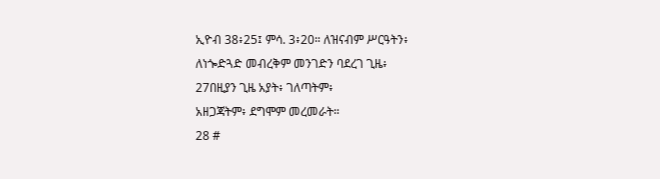ኢዮብ 38፥25፤ ምሳ. 3፥20። ለዝናብም ሥርዓትን፥
ለነጐድጓድ መብረቅም መንገድን ባደረገ ጊዜ፥
27በዚያን ጊዜ አያት፥ ገለጣትም፥
አዘጋጃትም፥ ደግሞም መረመራት።
28 #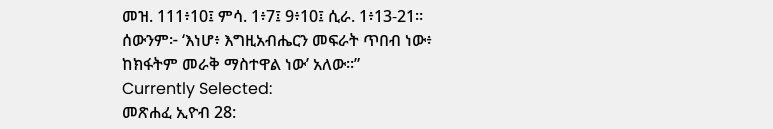መዝ. 111፥10፤ ምሳ. 1፥7፤ 9፥10፤ ሲራ. 1፥13-21። ሰውንም፦ ‘እነሆ፥ እግዚአብሔርን መፍራት ጥበብ ነው፥
ከክፋትም መራቅ ማስተዋል ነው’ አለው።”
Currently Selected:
መጽሐፈ ኢዮብ 28: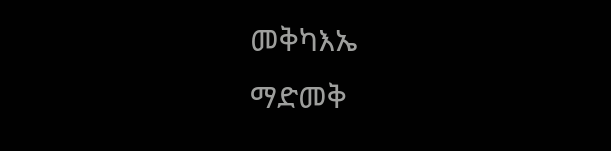መቅካእኤ
ማድመቅ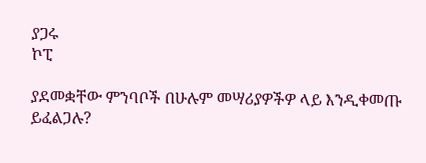ያጋሩ
ኮፒ

ያደመቋቸው ምንባቦች በሁሉም መሣሪያዎችዎ ላይ እንዲቀመጡ ይፈልጋሉ?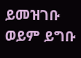ይመዝገቡ ወይም ይግቡ